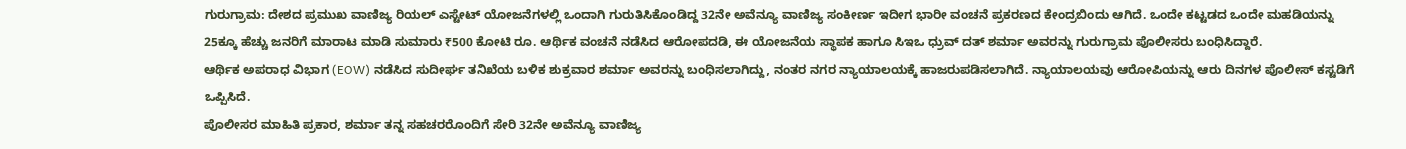ಗುರುಗ್ರಾಮ: ದೇಶದ ಪ್ರಮುಖ ವಾಣಿಜ್ಯ ರಿಯಲ್ ಎಸ್ಟೇಟ್ ಯೋಜನೆಗಳಲ್ಲಿ ಒಂದಾಗಿ ಗುರುತಿಸಿಕೊಂಡಿದ್ದ 32ನೇ ಅವೆನ್ಯೂ ವಾಣಿಜ್ಯ ಸಂಕೀರ್ಣ ಇದೀಗ ಭಾರೀ ವಂಚನೆ ಪ್ರಕರಣದ ಕೇಂದ್ರಬಿಂದು ಆಗಿದೆ. ಒಂದೇ ಕಟ್ಟಡದ ಒಂದೇ ಮಹಡಿಯನ್ನು 25ಕ್ಕೂ ಹೆಚ್ಚು ಜನರಿಗೆ ಮಾರಾಟ ಮಾಡಿ ಸುಮಾರು ₹500 ಕೋಟಿ ರೂ. ಆರ್ಥಿಕ ವಂಚನೆ ನಡೆಸಿದ ಆರೋಪದಡಿ, ಈ ಯೋಜನೆಯ ಸ್ಥಾಪಕ ಹಾಗೂ ಸಿಇಒ ಧ್ರುವ್ ದತ್ ಶರ್ಮಾ ಅವರನ್ನು ಗುರುಗ್ರಾಮ ಪೊಲೀಸರು ಬಂಧಿಸಿದ್ದಾರೆ.
ಆರ್ಥಿಕ ಅಪರಾಧ ವಿಭಾಗ (EOW) ನಡೆಸಿದ ಸುದೀರ್ಘ ತನಿಖೆಯ ಬಳಿಕ ಶುಕ್ರವಾರ ಶರ್ಮಾ ಅವರನ್ನು ಬಂಧಿಸಲಾಗಿದ್ದು, ನಂತರ ನಗರ ನ್ಯಾಯಾಲಯಕ್ಕೆ ಹಾಜರುಪಡಿಸಲಾಗಿದೆ. ನ್ಯಾಯಾಲಯವು ಆರೋಪಿಯನ್ನು ಆರು ದಿನಗಳ ಪೊಲೀಸ್ ಕಸ್ಟಡಿಗೆ ಒಪ್ಪಿಸಿದೆ.
ಪೊಲೀಸರ ಮಾಹಿತಿ ಪ್ರಕಾರ, ಶರ್ಮಾ ತನ್ನ ಸಹಚರರೊಂದಿಗೆ ಸೇರಿ 32ನೇ ಅವೆನ್ಯೂ ವಾಣಿಜ್ಯ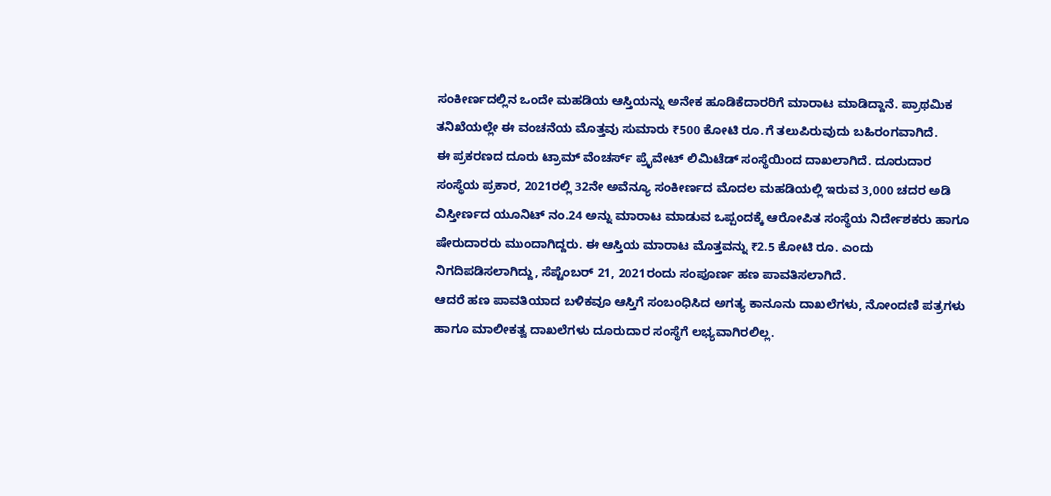ಸಂಕೀರ್ಣದಲ್ಲಿನ ಒಂದೇ ಮಹಡಿಯ ಆಸ್ತಿಯನ್ನು ಅನೇಕ ಹೂಡಿಕೆದಾರರಿಗೆ ಮಾರಾಟ ಮಾಡಿದ್ದಾನೆ. ಪ್ರಾಥಮಿಕ ತನಿಖೆಯಲ್ಲೇ ಈ ವಂಚನೆಯ ಮೊತ್ತವು ಸುಮಾರು ₹500 ಕೋಟಿ ರೂ.ಗೆ ತಲುಪಿರುವುದು ಬಹಿರಂಗವಾಗಿದೆ.
ಈ ಪ್ರಕರಣದ ದೂರು ಟ್ರಾಮ್ ವೆಂಚರ್ಸ್ ಪ್ರೈವೇಟ್ ಲಿಮಿಟೆಡ್ ಸಂಸ್ಥೆಯಿಂದ ದಾಖಲಾಗಿದೆ. ದೂರುದಾರ ಸಂಸ್ಥೆಯ ಪ್ರಕಾರ, 2021ರಲ್ಲಿ 32ನೇ ಅವೆನ್ಯೂ ಸಂಕೀರ್ಣದ ಮೊದಲ ಮಹಡಿಯಲ್ಲಿ ಇರುವ 3,000 ಚದರ ಅಡಿ ವಿಸ್ತೀರ್ಣದ ಯೂನಿಟ್ ನಂ.24 ಅನ್ನು ಮಾರಾಟ ಮಾಡುವ ಒಪ್ಪಂದಕ್ಕೆ ಆರೋಪಿತ ಸಂಸ್ಥೆಯ ನಿರ್ದೇಶಕರು ಹಾಗೂ ಷೇರುದಾರರು ಮುಂದಾಗಿದ್ದರು. ಈ ಆಸ್ತಿಯ ಮಾರಾಟ ಮೊತ್ತವನ್ನು ₹2.5 ಕೋಟಿ ರೂ. ಎಂದು ನಿಗದಿಪಡಿಸಲಾಗಿದ್ದು, ಸೆಪ್ಟೆಂಬರ್ 21, 2021ರಂದು ಸಂಪೂರ್ಣ ಹಣ ಪಾವತಿಸಲಾಗಿದೆ.
ಆದರೆ ಹಣ ಪಾವತಿಯಾದ ಬಳಿಕವೂ ಆಸ್ತಿಗೆ ಸಂಬಂಧಿಸಿದ ಅಗತ್ಯ ಕಾನೂನು ದಾಖಲೆಗಳು, ನೋಂದಣಿ ಪತ್ರಗಳು ಹಾಗೂ ಮಾಲೀಕತ್ವ ದಾಖಲೆಗಳು ದೂರುದಾರ ಸಂಸ್ಥೆಗೆ ಲಭ್ಯವಾಗಿರಲಿಲ್ಲ.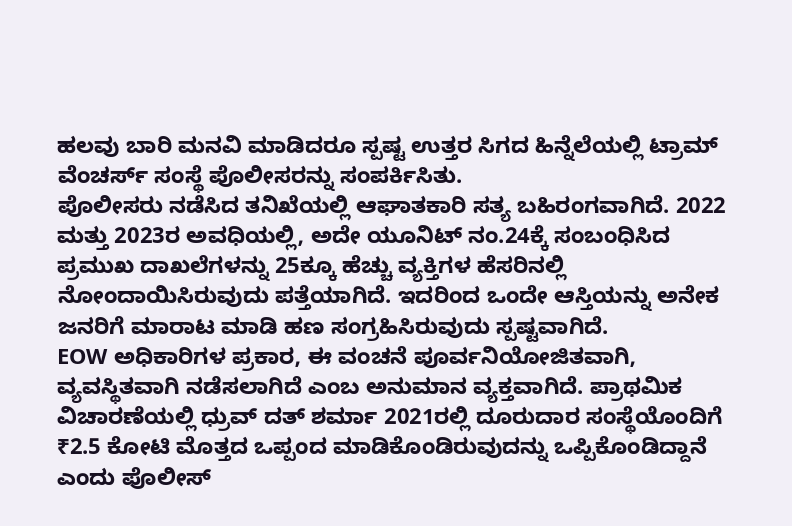ಹಲವು ಬಾರಿ ಮನವಿ ಮಾಡಿದರೂ ಸ್ಪಷ್ಟ ಉತ್ತರ ಸಿಗದ ಹಿನ್ನೆಲೆಯಲ್ಲಿ ಟ್ರಾಮ್ ವೆಂಚರ್ಸ್ ಸಂಸ್ಥೆ ಪೊಲೀಸರನ್ನು ಸಂಪರ್ಕಿಸಿತು.
ಪೊಲೀಸರು ನಡೆಸಿದ ತನಿಖೆಯಲ್ಲಿ ಆಘಾತಕಾರಿ ಸತ್ಯ ಬಹಿರಂಗವಾಗಿದೆ. 2022 ಮತ್ತು 2023ರ ಅವಧಿಯಲ್ಲಿ, ಅದೇ ಯೂನಿಟ್ ನಂ.24ಕ್ಕೆ ಸಂಬಂಧಿಸಿದ ಪ್ರಮುಖ ದಾಖಲೆಗಳನ್ನು 25ಕ್ಕೂ ಹೆಚ್ಚು ವ್ಯಕ್ತಿಗಳ ಹೆಸರಿನಲ್ಲಿ ನೋಂದಾಯಿಸಿರುವುದು ಪತ್ತೆಯಾಗಿದೆ. ಇದರಿಂದ ಒಂದೇ ಆಸ್ತಿಯನ್ನು ಅನೇಕ ಜನರಿಗೆ ಮಾರಾಟ ಮಾಡಿ ಹಣ ಸಂಗ್ರಹಿಸಿರುವುದು ಸ್ಪಷ್ಟವಾಗಿದೆ.
EOW ಅಧಿಕಾರಿಗಳ ಪ್ರಕಾರ, ಈ ವಂಚನೆ ಪೂರ್ವನಿಯೋಜಿತವಾಗಿ, ವ್ಯವಸ್ಥಿತವಾಗಿ ನಡೆಸಲಾಗಿದೆ ಎಂಬ ಅನುಮಾನ ವ್ಯಕ್ತವಾಗಿದೆ. ಪ್ರಾಥಮಿಕ ವಿಚಾರಣೆಯಲ್ಲಿ ಧ್ರುವ್ ದತ್ ಶರ್ಮಾ 2021ರಲ್ಲಿ ದೂರುದಾರ ಸಂಸ್ಥೆಯೊಂದಿಗೆ ₹2.5 ಕೋಟಿ ಮೊತ್ತದ ಒಪ್ಪಂದ ಮಾಡಿಕೊಂಡಿರುವುದನ್ನು ಒಪ್ಪಿಕೊಂಡಿದ್ದಾನೆ ಎಂದು ಪೊಲೀಸ್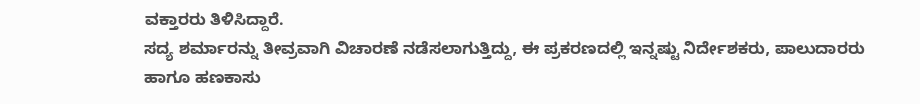ವಕ್ತಾರರು ತಿಳಿಸಿದ್ದಾರೆ.
ಸದ್ಯ ಶರ್ಮಾರನ್ನು ತೀವ್ರವಾಗಿ ವಿಚಾರಣೆ ನಡೆಸಲಾಗುತ್ತಿದ್ದು, ಈ ಪ್ರಕರಣದಲ್ಲಿ ಇನ್ನಷ್ಟು ನಿರ್ದೇಶಕರು, ಪಾಲುದಾರರು ಹಾಗೂ ಹಣಕಾಸು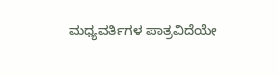ಮಧ್ಯವರ್ತಿಗಳ ಪಾತ್ರವಿದೆಯೇ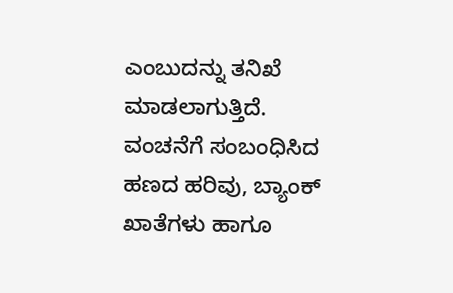ಎಂಬುದನ್ನು ತನಿಖೆ ಮಾಡಲಾಗುತ್ತಿದೆ. ವಂಚನೆಗೆ ಸಂಬಂಧಿಸಿದ ಹಣದ ಹರಿವು, ಬ್ಯಾಂಕ್ ಖಾತೆಗಳು ಹಾಗೂ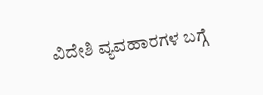ವಿದೇಶಿ ವ್ಯವಹಾರಗಳ ಬಗ್ಗೆ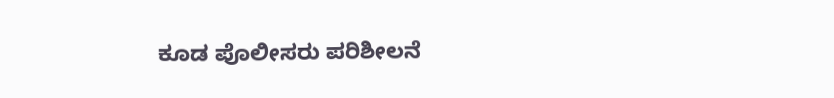ಕೂಡ ಪೊಲೀಸರು ಪರಿಶೀಲನೆ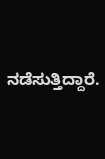ನಡೆಸುತ್ತಿದ್ದಾರೆ.